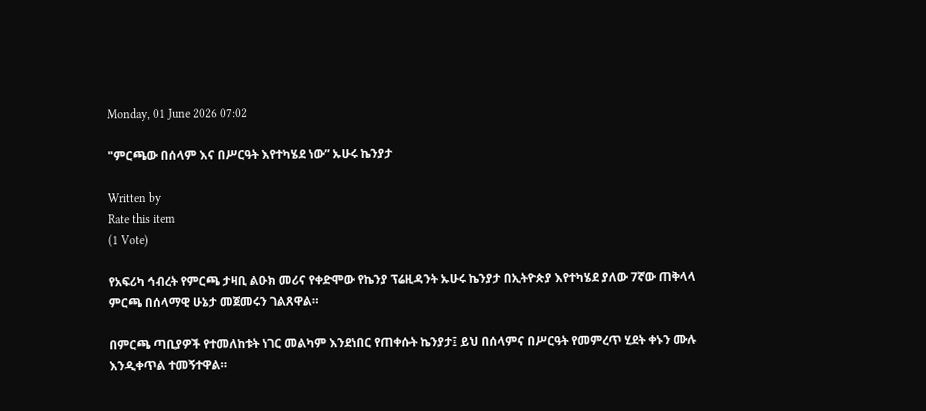Monday, 01 June 2026 07:02

"ምርጫው በሰላም እና በሥርዓት እየተካሄደ ነው” ኡሁሩ ኬንያታ

Written by
Rate this item
(1 Vote)

የአፍሪካ ኅብረት የምርጫ ታዛቢ ልዑክ መሪና የቀድሞው የኬንያ ፕሬዚዳንት ኡሁሩ ኬንያታ በኢትዮጵያ እየተካሄደ ያለው 7ኛው ጠቅላላ ምርጫ በሰላማዊ ሁኔታ መጀመሩን ገልጸዋል።

በምርጫ ጣቢያዎች የተመለከቱት ነገር መልካም እንደነበር የጠቀሱት ኬንያታ፤ ይህ በሰላምና በሥርዓት የመምረጥ ሂደት ቀኑን ሙሉ እንዲቀጥል ተመኝተዋል።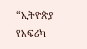“ኢትዮጵያ የአፍሪካ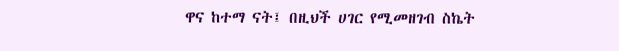ዋና ከተማ ናት፤ በዚህች ሀገር የሚመዘገብ ስኬት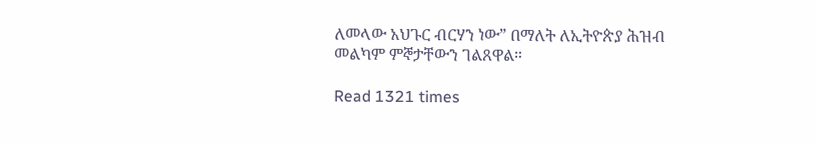ለመላው አህጉር ብርሃን ነው” በማለት ለኢትዮጵያ ሕዝብ መልካም ምኞታቸውን ገልጸዋል።

Read 1321 times